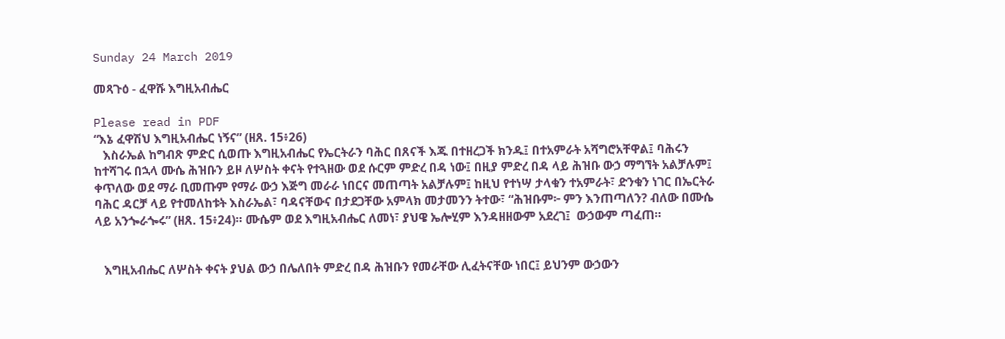Sunday 24 March 2019

መጻጉዕ - ፈዋሹ እግዚአብሔር

Please read in PDF
“እኔ ፈዋሽህ እግዚአብሔር ነኝና” (ዘጸ. 15፥26)
   እስራኤል ከግብጽ ምድር ሲወጡ እግዚአብሔር የኤርትራን ባሕር በጸናች እጁ በተዘረጋች ክንዱ፤ በተአምራት አሻግሮአቸዋል፤ ባሕሩን ከተሻገሩ በኋላ ሙሴ ሕዝቡን ይዞ ለሦስት ቀናት የተጓዘው ወደ ሱርም ምድረ በዳ ነው፤ በዚያ ምድረ በዳ ላይ ሕዝቡ ውኃ ማግኘት አልቻሉም፤ ቀጥለው ወደ ማራ ቢመጡም የማራ ውኃ እጅግ መራራ ነበርና መጠጣት አልቻሉም፤ ከዚህ የተነሣ ታላቁን ተአምራት፣ ድንቁን ነገር በኤርትራ ባሕር ዳርቻ ላይ የተመለከቱት እስራኤል፣ ባዳናቸውና በታደጋቸው አምላክ መታመንን ትተው፣ “ሕዝቡም፦ ምን እንጠጣለን? ብለው በሙሴ ላይ አንጐራጐሩ” (ዘጸ. 15፥24)። ሙሴም ወደ እግዚአብሔር ለመነ፣ ያህዌ ኤሎሂም እንዳዘዘውም አደረገ፤  ውኃውም ጣፈጠ።


   እግዚአብሔር ለሦስት ቀናት ያህል ውኃ በሌለበት ምድረ በዳ ሕዝቡን የመራቸው ሊፈትናቸው ነበር፤ ይህንም ውኃውን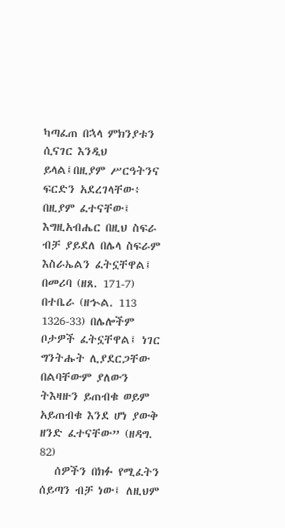ካጣፈጠ በኋላ ምክንያቱን ሲናገር እንዲህ ይላል፤በዚያም ሥርዓትንና ፍርድን አደረገላቸው፥ በዚያም ፈተናቸው፤ እግዚአብሔር በዚህ ስፍራ ብቻ ያይደለ በሌላ ስፍራም እስራኤልን ፈትኗቸዋል፤ በመሪባ (ዘጸ. 171-7) በተቤራ (ዘኍል. 113 1326-33) በሌሎችም ቦታዎች ፈትኗቸዋል፤ ነገር ግንትሑት ሊያደርጋቸው በልባቸውም ያለውን ትእዛዙን ይጠብቁ ወይም አይጠብቁ እንደ ሆነ ያውቅ ዘንድ ፈተናቸው” (ዘዳግ. 82)
   ሰዎችን በክፉ የሚፈትን ሰይጣን ብቻ ነው፤ ለዚህም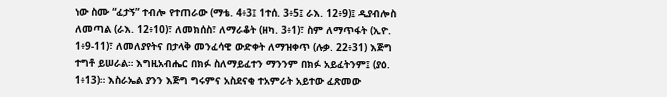ነው ስሙ “ፈታኝ” ተብሎ የተጠራው (ማቴ. 4፥3፤ 1ተሰ. 3፥5፤ ራእ. 12፥9)፤ ዲያብሎስ ለመጣል (ራእ. 12፥10)፣ ለመክሰስ፣ ለማራቆት (ዘካ. 3፥1)፣ ስም ለማጥፋት (ኢዮ. 1፥9-11)፣ ለመለያየትና በታላቅ መንፈሳዊ ውድቀት ለማዝቀጥ (ሉቃ. 22፥31) እጅግ ተግቶ ይሠራል። እግዚአብሔር በክፉ ስለማይፈተን ማንንም በክፉ አይፈትንም፤ (ያዕ. 1፥13)። እስራኤል ያንን እጅግ ግሩምና አስደናቂ ተአምራት አይተው ፈጽመው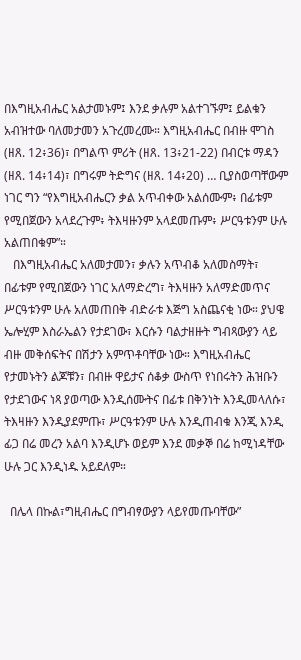በእግዚአብሔር አልታመኑም፤ እንደ ቃሉም አልተገኙም፤ ይልቁን አብዝተው ባለመታመን አጉረመረሙ። እግዚአብሔር በብዙ ሞገስ (ዘጸ. 12፥36)፣ በግልጥ ምሪት (ዘጸ. 13፥21-22) በብርቱ ማዳን (ዘጸ. 14፥14)፣ በግሩም ትድግና (ዘጸ. 14፥20) … ቢያስወጣቸውም ነገር ግን “የእግዚአብሔርን ቃል አጥብቀው አልሰሙም፥ በፊቱም የሚበጀውን አላደረጉም፥ ትእዛዙንም አላደመጡም፥ ሥርዓቱንም ሁሉ አልጠበቁም”።
   በእግዚአብሔር አለመታመን፣ ቃሉን አጥብቆ አለመስማት፣ በፊቱም የሚበጀውን ነገር አለማድረግ፣ ትእዛዙን አለማድመጥና ሥርዓቱንም ሁሉ አለመጠበቅ ብድራቱ እጅግ አስጨናቂ ነው። ያህዌ ኤሎሂም እስራኤልን የታደገው፣ እርሱን ባልታዘዙት ግብጻውያን ላይ ብዙ መቅሰፍትና በሽታን አምጥቶባቸው ነው። እግዚአብሔር የታመኑትን ልጆቹን፣ በብዙ ዋይታና ሰቆቃ ውስጥ የነበሩትን ሕዝቡን የታደገውና ነጻ ያወጣው እንዲሰሙትና በፊቱ በቅንነት እንዲመላለሱ፣ ትእዛዙን እንዲያደምጡ፣ ሥርዓቱንም ሁሉ እንዲጠብቁ እንጂ እንዲ ፊጋ በሬ መረን አልባ እንዲሆኑ ወይም እንደ መቃኞ በሬ ከሚነዳቸው ሁሉ ጋር እንዲነዱ አይደለም።

  በሌላ በኩል፣ግዚብሔር በግብፃውያን ላይየመጡባቸው”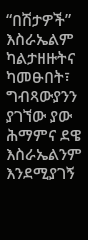“በሽታዎች” እስራኤልም ካልታዘዙትና ካመፁበት፣ ግብጻውያንን ያገኘው ያው ሕማምና ደዌ እስራኤልንም እንደሚያገኝ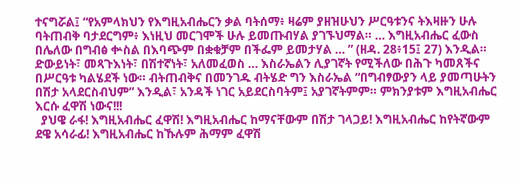ተናግሯል፤ “የአምላክህን የእግዚአብሔርን ቃል ባትሰማ፥ ዛሬም ያዘዝሁህን ሥርዓቱንና ትእዛዙን ሁሉ ባትጠብቅ ባታደርግም፥ እነዚህ መርገሞች ሁሉ ይመጡብሃል ያገኙህማል። … እግዚአብሔር ፈውስ በሌለው በግብፅ ቍስል በእባጭም በቋቁቻም በችፌም ይመታሃል … ” (ዘዳ. 28፥15፤ 27) እንዲል። ድውይነት፣ መጻጉእነት፣ በሽተኛነት፣ አለመፈወስ … እስራኤልን ሊያገኛት የሚችለው በሕጉ ካመጸችና በሥርዓቱ ካልሄደች ነው። ብትጠብቅና በመንገዱ ብትሄድ ግን እስራኤል “በግብፃውያን ላይ ያመጣሁትን በሽታ አላደርስብህም” እንዲል፣ አንዳች ነገር አይደርስባትም፤ አያገኛትምም። ምክንያቱም እግዚአብሔር እርሱ ፈዋሽ ነውና!!!
  ያህዌ ራፋ! እግዚአብሔር ፈዋሽ! እግዚአብሔር ከማናቸውም በሽታ ገላጋይ! እግዚአብሔር ከየትኛውም ደዌ አሳራፊ! እግዚአብሔር ከኹሉም ሕማም ፈዋሽ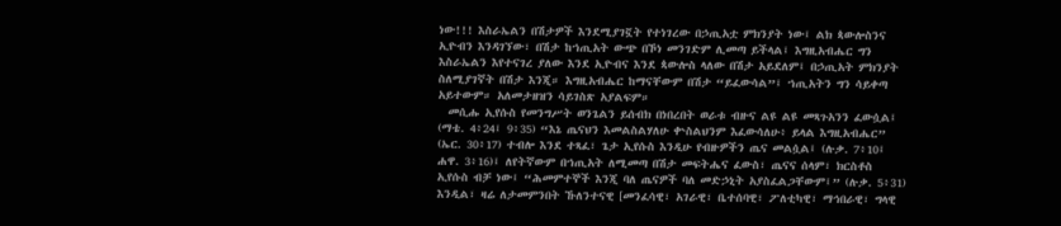ነው!!! እስራኤልን በሽታዎች እንደሚያገኟት የተነገረው በኃጢአቷ ምክንያት ነው፤ ልክ ጳውሎስንና ኢዮብን እንዳገኘው፣ በሽታ ከኀጢአት ውጭ በኾነ መንገድም ሊመጣ ይችላል፤ እግዚአብሔር ግን እስራኤልን እየተናገረ ያለው እንደ ኢዮብና እንደ ጳውሎስ ላለው በሽታ አይደለም፤ በኃጢአት ምክንያት ስለሚያገኛት በሽታ እንጂ። እግዚአብሔር ከማናቸውም በሽታ “ይፈውሳል”፤ ኀጢአትን ግን ሳይቀጣ አይተውም። አለመታዘዝን ሳይገስጽ አያልፍም።
  መሲሑ ኢየሱስ የመንግሥት ወንጌልን ይሰብክ በነበረበት ወራቱ ብዙና ልዩ ልዩ መጻጉአንን ፈውሷል፤ (ማቴ. 4፥24፤ 9፥35) “እኔ ጤናህን እመልስልሃለሁ ቍስልህንም እፈውሳለሁ፥ ይላል እግዚአብሔር” (ኤር. 30፥17) ተብሎ እንደ ተጻፈ፣ ጌታ ኢየሱስ እንዲሁ የብዙዎችን ጤና መልሷል፤ (ሉቃ. 7፥10፤ ሐዋ. 3፥16)፤ ለየትኛውም በኀጢአት ለሚመጣ በሽታ መፍትሔና ፈውስ፣ ጤናና ሰላም፣ ክርስቶስ ኢየሱስ ብቻ ነው፤ “ሕመምተኞች እንጂ ባለ ጤናዎች ባለ መድኃኒት አያስፈልጋቸውም፤” (ሉቃ. 5፥31) እንዲል፣ ዛሬ ለታመምንበት ኹለንተናዊ [መንፈሳዊ፣ አገራዊ፣ ቤተሰባዊ፣ ፖለቲካዊ፣ ማኅበራዊ፣ ግላዊ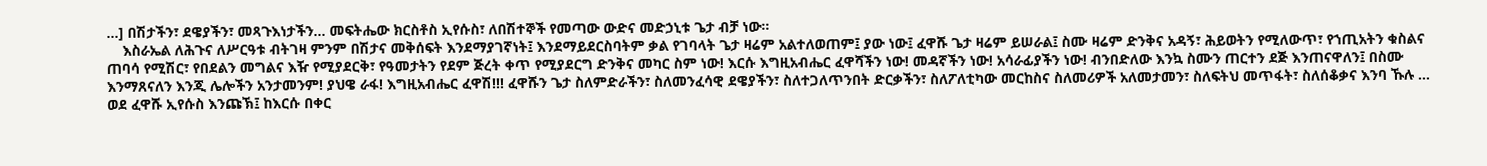…] በሽታችን፣ ደዌያችን፣ መጻጉእነታችን… መፍትሔው ክርስቶስ ኢየሱስ፣ ለበሽተኞች የመጣው ውድና መድኃኒቱ ጌታ ብቻ ነው።
    እስራኤል ለሕጉና ለሥርዓቱ ብትገዛ ምንም በሽታና መቅሰፍት እንደማያገኛነት፤ እንደማይደርስባትም ቃል የገባላት ጌታ ዛሬም አልተለወጠም፤ ያው ነው፤ ፈዋሹ ጌታ ዛሬም ይሠራል፤ ስሙ ዛሬም ድንቅና አዳኝ፣ ሕይወትን የሚለውጥ፣ የኀጢአትን ቁስልና ጠባሳ የሚሽር፣ የበደልን መግልና እዥ የሚያደርቅ፣ የዓመታትን የደም ጅረት ቀጥ የሚያደርግ ድንቅና መካር ስም ነው! እርሱ እግዚአብሔር ፈዋሻችን ነው! መዳኛችን ነው! አሳራፊያችን ነው! ብንበድለው እንኳ ስሙን ጠርተን ደጅ እንጠናዋለን፤ በስሙ እንማጸናለን እንጂ ሌሎችን አንታመንም! ያህዌ ራፋ! እግዚአብሔር ፈዋሽ!!! ፈዋሹን ጌታ ስለምድራችን፣ ስለመንፈሳዊ ደዌያችን፣ ስለተጋለጥንበት ድርቃችን፣ ስለፖለቲካው መርከስና ስለመሪዎች አለመታመን፣ ስለፍትህ መጥፋት፣ ስለሰቆቃና እንባ ኹሉ … ወደ ፈዋሹ ኢየሱስ እንጩኽ፤ ከእርሱ በቀር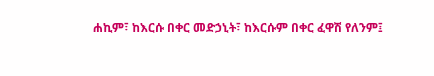ሐኪም፣ ከእርሱ በቀር መድኃኒት፣ ከእርሱም በቀር ፈዋሽ የለንም፤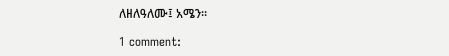ለዘለዓለሙ፤ አሜን።

1 comment: